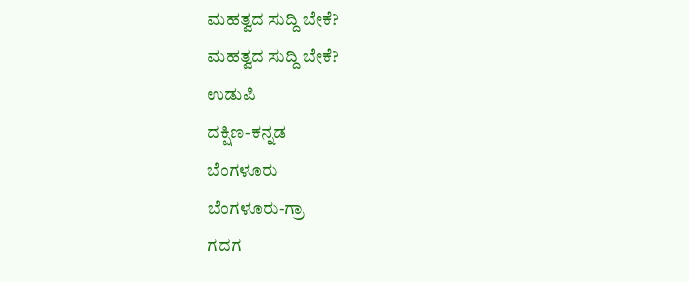ಮಹತ್ವದ ಸುದ್ದಿ ಬೇಕೆ?
ಮಹತ್ವದ ಸುದ್ದಿ ಬೇಕೆ?
ಉಡುಪಿ
ದಕ್ಷಿಣ-ಕನ್ನಡ
ಬೆಂಗಳೂರು
ಬೆಂಗಳೂರು-ಗ್ರಾ
ಗದಗ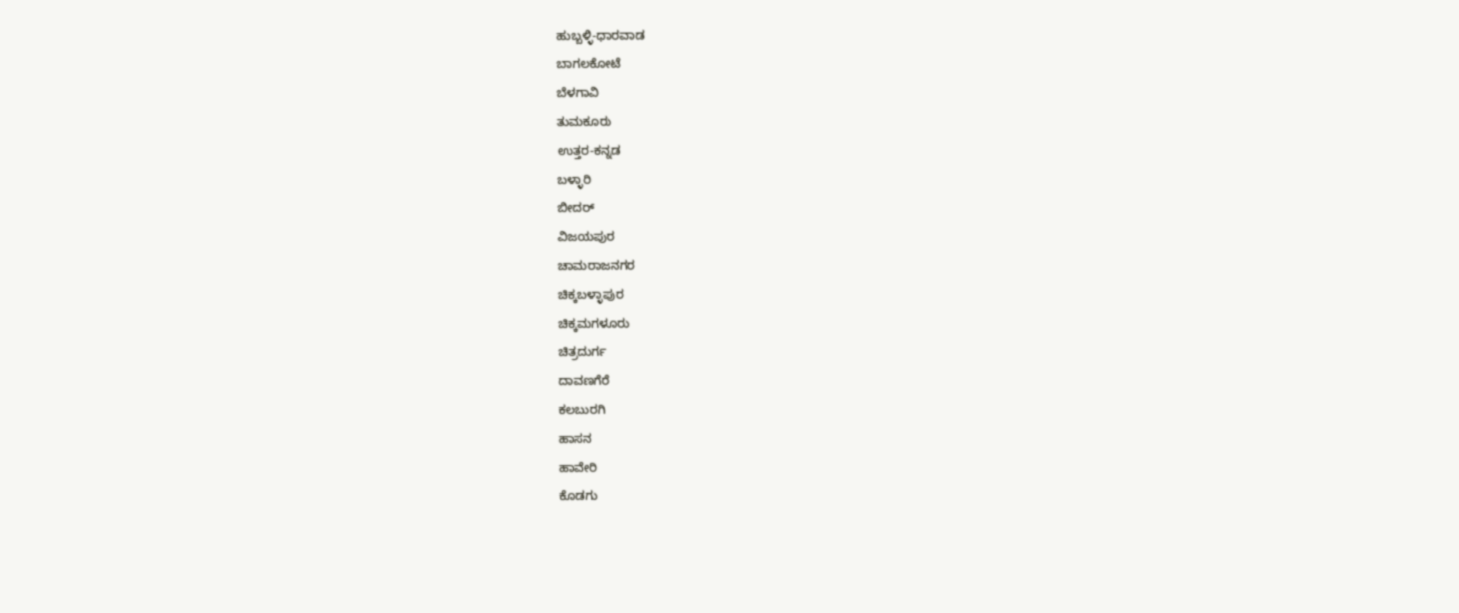ಹುಬ್ಬಳ್ಳಿ-ಧಾರವಾಡ
ಬಾಗಲಕೋಟೆ
ಬೆಳಗಾವಿ
ತುಮಕೂರು
ಉತ್ತರ-ಕನ್ನಡ
ಬಳ್ಳಾರಿ
ಬೀದರ್
ವಿಜಯಪುರ
ಚಾಮರಾಜನಗರ
ಚಿಕ್ಕಬಳ್ಳಾಪುರ
ಚಿಕ್ಕಮಗಳೂರು
ಚಿತ್ರದುರ್ಗ
ದಾವಣಗೆರೆ
ಕಲಬುರಗಿ
ಹಾಸನ
ಹಾವೇರಿ
ಕೊಡಗು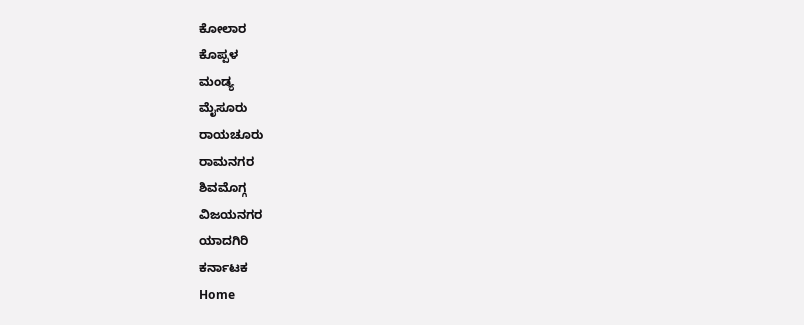ಕೋಲಾರ
ಕೊಪ್ಪಳ
ಮಂಡ್ಯ
ಮೈಸೂರು
ರಾಯಚೂರು
ರಾಮನಗರ
ಶಿವಮೊಗ್ಗ
ವಿಜಯನಗರ
ಯಾದಗಿರಿ
ಕರ್ನಾಟಕ
Home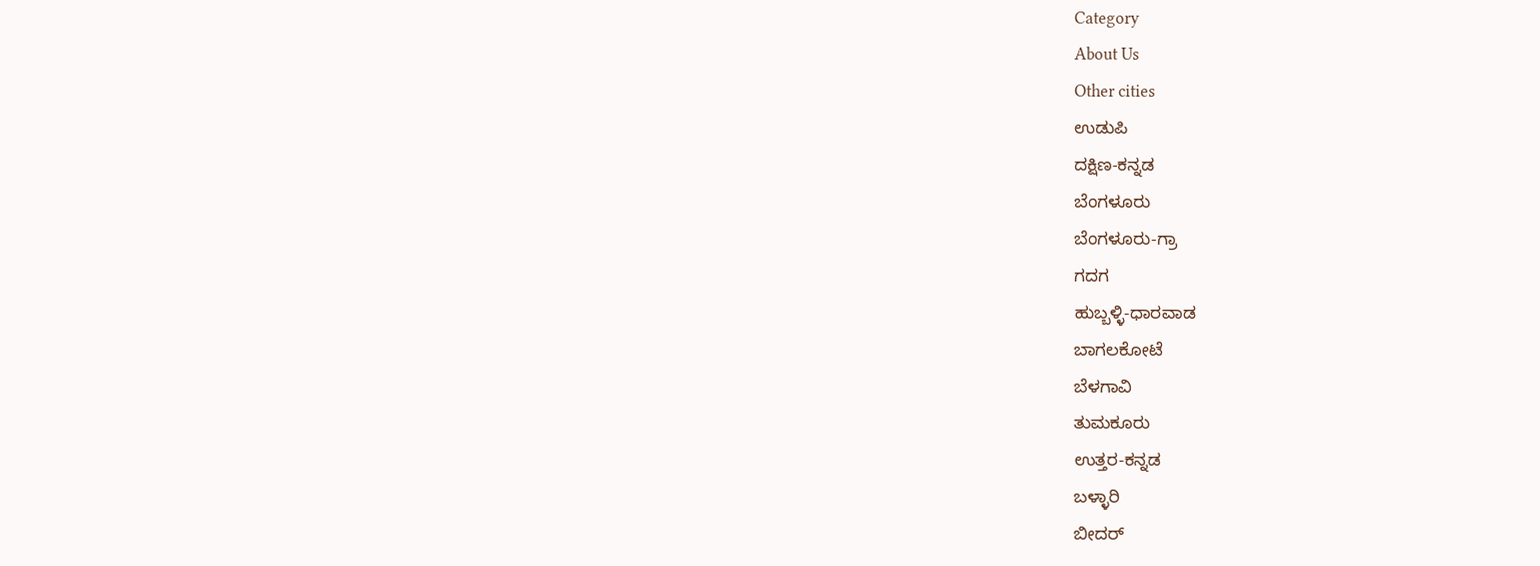Category
About Us
Other cities
ಉಡುಪಿ
ದಕ್ಷಿಣ-ಕನ್ನಡ
ಬೆಂಗಳೂರು
ಬೆಂಗಳೂರು-ಗ್ರಾ
ಗದಗ
ಹುಬ್ಬಳ್ಳಿ-ಧಾರವಾಡ
ಬಾಗಲಕೋಟೆ
ಬೆಳಗಾವಿ
ತುಮಕೂರು
ಉತ್ತರ-ಕನ್ನಡ
ಬಳ್ಳಾರಿ
ಬೀದರ್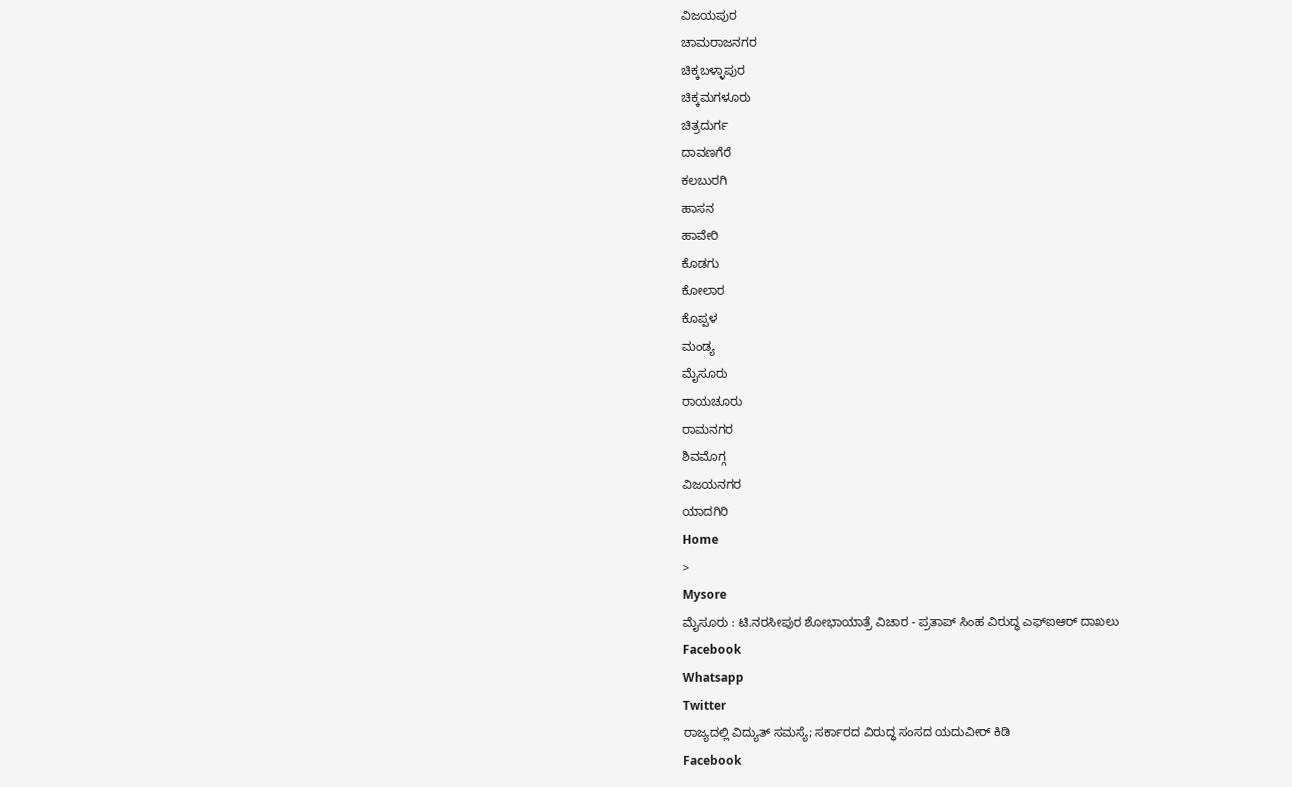ವಿಜಯಪುರ
ಚಾಮರಾಜನಗರ
ಚಿಕ್ಕಬಳ್ಳಾಪುರ
ಚಿಕ್ಕಮಗಳೂರು
ಚಿತ್ರದುರ್ಗ
ದಾವಣಗೆರೆ
ಕಲಬುರಗಿ
ಹಾಸನ
ಹಾವೇರಿ
ಕೊಡಗು
ಕೋಲಾರ
ಕೊಪ್ಪಳ
ಮಂಡ್ಯ
ಮೈಸೂರು
ರಾಯಚೂರು
ರಾಮನಗರ
ಶಿವಮೊಗ್ಗ
ವಿಜಯನಗರ
ಯಾದಗಿರಿ
Home
>
Mysore
ಮೈಸೂರು : ಟಿ.ನರಸೀಪುರ ಶೋಭಾಯಾತ್ರೆ ವಿಚಾರ - ಪ್ರತಾಪ್ ಸಿಂಹ ವಿರುದ್ಧ ಎಫ್ಐಆರ್ ದಾಖಲು
Facebook
Whatsapp
Twitter
ರಾಜ್ಯದಲ್ಲಿ ವಿದ್ಯುತ್ ಸಮಸ್ಯೆ; ಸರ್ಕಾರದ ವಿರುದ್ಧ ಸಂಸದ ಯದುವೀರ್ ಕಿಡಿ
Facebook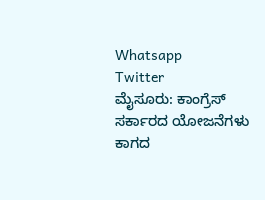Whatsapp
Twitter
ಮೈಸೂರು: ಕಾಂಗ್ರೆಸ್ ಸರ್ಕಾರದ ಯೋಜನೆಗಳು ಕಾಗದ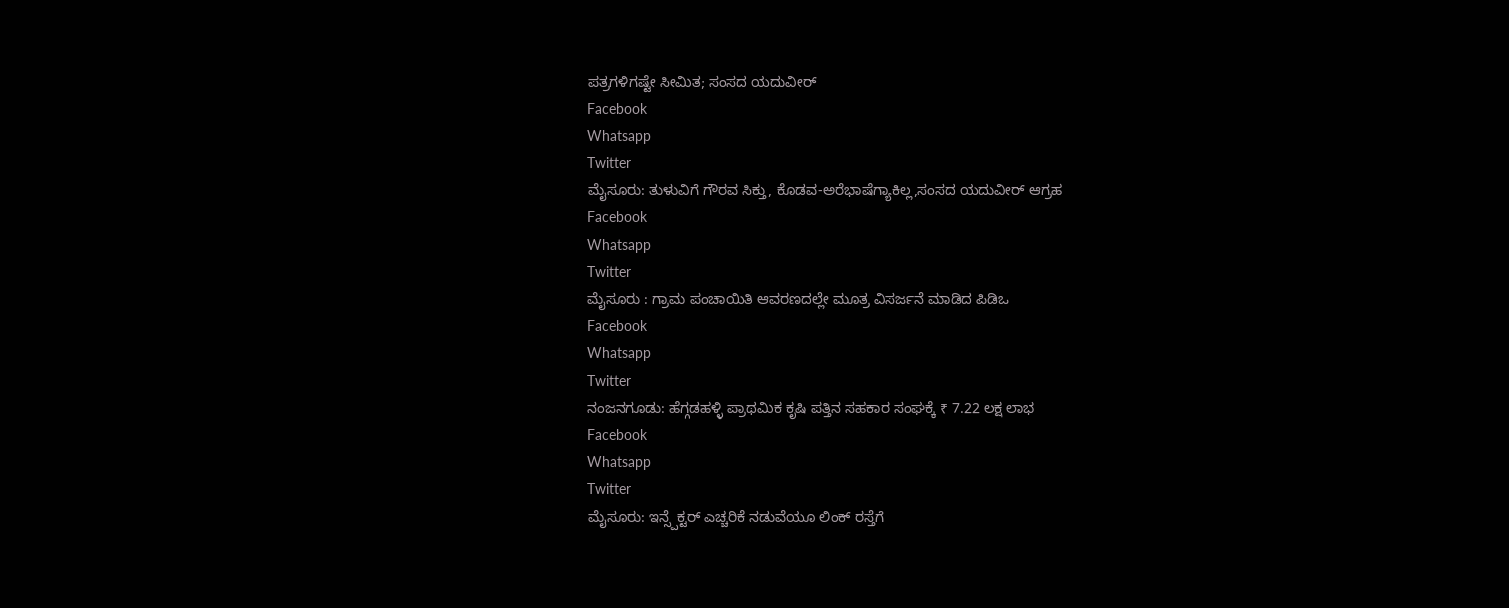ಪತ್ರಗಳಿಗಷ್ಟೇ ಸೀಮಿತ; ಸಂಸದ ಯದುವೀರ್
Facebook
Whatsapp
Twitter
ಮೈಸೂರು: ತುಳುವಿಗೆ ಗೌರವ ಸಿಕ್ತು, ಕೊಡವ-ಅರೆಭಾಷೆಗ್ಯಾಕಿಲ್ಲ,ಸಂಸದ ಯದುವೀರ್ ಆಗ್ರಹ
Facebook
Whatsapp
Twitter
ಮೈಸೂರು : ಗ್ರಾಮ ಪಂಚಾಯಿತಿ ಆವರಣದಲ್ಲೇ ಮೂತ್ರ ವಿಸರ್ಜನೆ ಮಾಡಿದ ಪಿಡಿಒ
Facebook
Whatsapp
Twitter
ನಂಜನಗೂಡು: ಹೆಗ್ಗಡಹಳ್ಳಿ ಪ್ರಾಥಮಿಕ ಕೃಷಿ ಪತ್ತಿನ ಸಹಕಾರ ಸಂಘಕ್ಕೆ ₹ 7.22 ಲಕ್ಷ ಲಾಭ
Facebook
Whatsapp
Twitter
ಮೈಸೂರು: ಇನ್ಸ್ಪೆಕ್ಟರ್ ಎಚ್ಚರಿಕೆ ನಡುವೆಯೂ ಲಿಂಕ್ ರಸ್ತೆಗೆ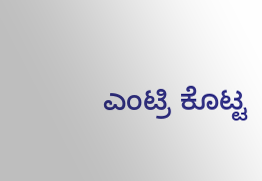ಎಂಟ್ರಿ ಕೊಟ್ಟ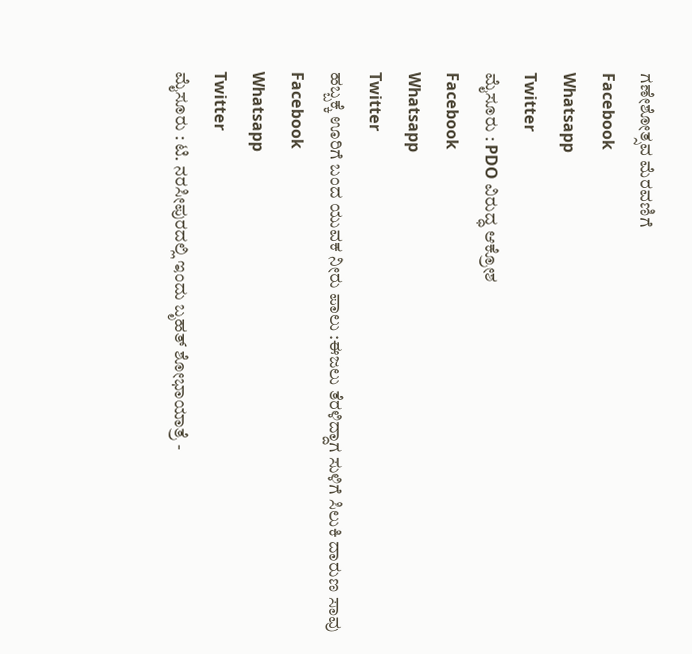ಗಣೇಶೋತ್ಸವ ಮೆರವಣಿಗೆ
Facebook
Whatsapp
Twitter
ಮೈಸೂರು : PDO ವಿರುದ್ಧ ಆಕ್ರೋಶ
Facebook
Whatsapp
Twitter
ಹಬ್ಬಕ್ಕೆ ಊರಿಗೆ ಬಂದ ಯುವಕ ನೀರು ಪಾಲು :ಈಜಲು ತೆರಳಿದ್ದಾಗ ಸುಳಿಗೆ ಸಿಲುಕಿ ದಾರುಣ ಸಾವು
Facebook
Whatsapp
Twitter
ಮೈಸೂರು : ಟಿ. ನರಸೀಪುರದಲ್ಲಿ ಇಂದು ಬೃಹತ್ ಶೋಭಾಯಾತ್ರೆ -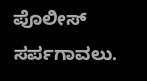ಪೊಲೀಸ್ ಸರ್ಪಗಾವಲು.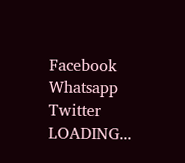Facebook
Whatsapp
Twitter
LOADING...